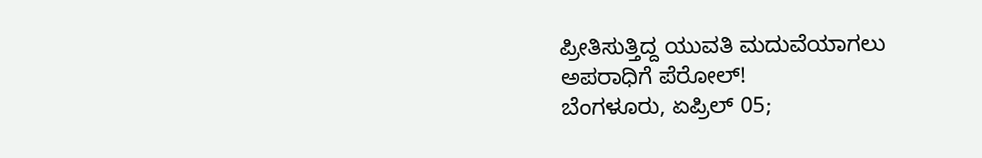ಪ್ರೀತಿಸುತ್ತಿದ್ದ ಯುವತಿ ಮದುವೆಯಾಗಲು ಅಪರಾಧಿಗೆ ಪೆರೋಲ್!
ಬೆಂಗಳೂರು, ಏಪ್ರಿಲ್ 05;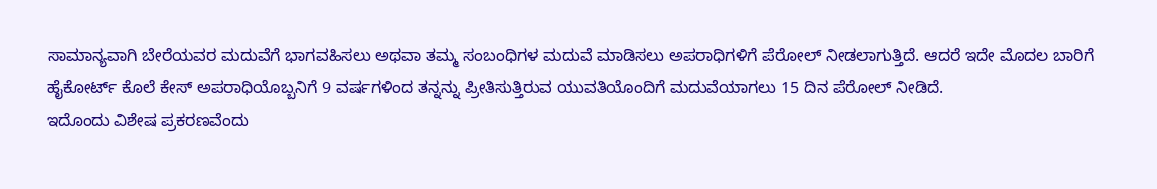ಸಾಮಾನ್ಯವಾಗಿ ಬೇರೆಯವರ ಮದುವೆಗೆ ಭಾಗವಹಿಸಲು ಅಥವಾ ತಮ್ಮ ಸಂಬಂಧಿಗಳ ಮದುವೆ ಮಾಡಿಸಲು ಅಪರಾಧಿಗಳಿಗೆ ಪೆರೋಲ್ ನೀಡಲಾಗುತ್ತಿದೆ. ಆದರೆ ಇದೇ ಮೊದಲ ಬಾರಿಗೆ ಹೈಕೋರ್ಟ್ ಕೊಲೆ ಕೇಸ್ ಅಪರಾಧಿಯೊಬ್ಬನಿಗೆ 9 ವರ್ಷಗಳಿಂದ ತನ್ನನ್ನು ಪ್ರೀತಿಸುತ್ತಿರುವ ಯುವತಿಯೊಂದಿಗೆ ಮದುವೆಯಾಗಲು 15 ದಿನ ಪೆರೋಲ್ ನೀಡಿದೆ.
ಇದೊಂದು ವಿಶೇಷ ಪ್ರಕರಣವೆಂದು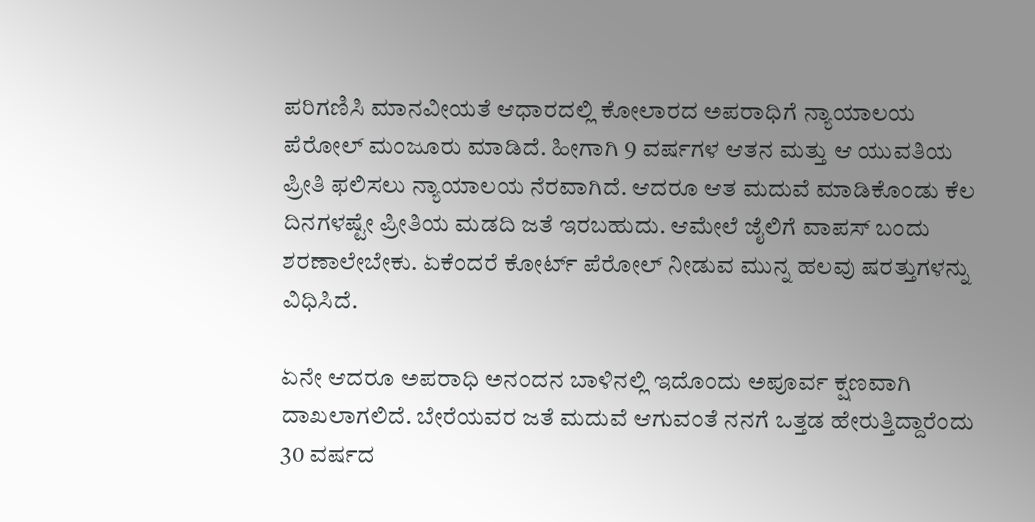ಪರಿಗಣಿಸಿ ಮಾನವೀಯತೆ ಆಧಾರದಲ್ಲಿ ಕೋಲಾರದ ಅಪರಾಧಿಗೆ ನ್ಯಾಯಾಲಯ ಪೆರೋಲ್ ಮಂಜೂರು ಮಾಡಿದೆ. ಹೀಗಾಗಿ 9 ವರ್ಷಗಳ ಆತನ ಮತ್ತು ಆ ಯುವತಿಯ ಪ್ರೀತಿ ಫಲಿಸಲು ನ್ಯಾಯಾಲಯ ನೆರವಾಗಿದೆ. ಆದರೂ ಆತ ಮದುವೆ ಮಾಡಿಕೊಂಡು ಕೆಲ ದಿನಗಳಷ್ಟೇ ಪ್ರೀತಿಯ ಮಡದಿ ಜತೆ ಇರಬಹುದು. ಆಮೇಲೆ ಜೈಲಿಗೆ ವಾಪಸ್ ಬಂದು ಶರಣಾಲೇಬೇಕು. ಏಕೆಂದರೆ ಕೋರ್ಟ್ ಪೆರೋಲ್ ನೀಡುವ ಮುನ್ನ ಹಲವು ಷರತ್ತುಗಳನ್ನು ವಿಧಿಸಿದೆ.

ಏನೇ ಆದರೂ ಅಪರಾಧಿ ಅನಂದನ ಬಾಳಿನಲ್ಲಿ ಇದೊಂದು ಅಪೂರ್ವ ಕ್ಷಣವಾಗಿ ದಾಖಲಾಗಲಿದೆ. ಬೇರೆಯವರ ಜತೆ ಮದುವೆ ಆಗುವಂತೆ ನನಗೆ ಒತ್ತಡ ಹೇರುತ್ತಿದ್ದಾರೆಂದು 30 ವರ್ಷದ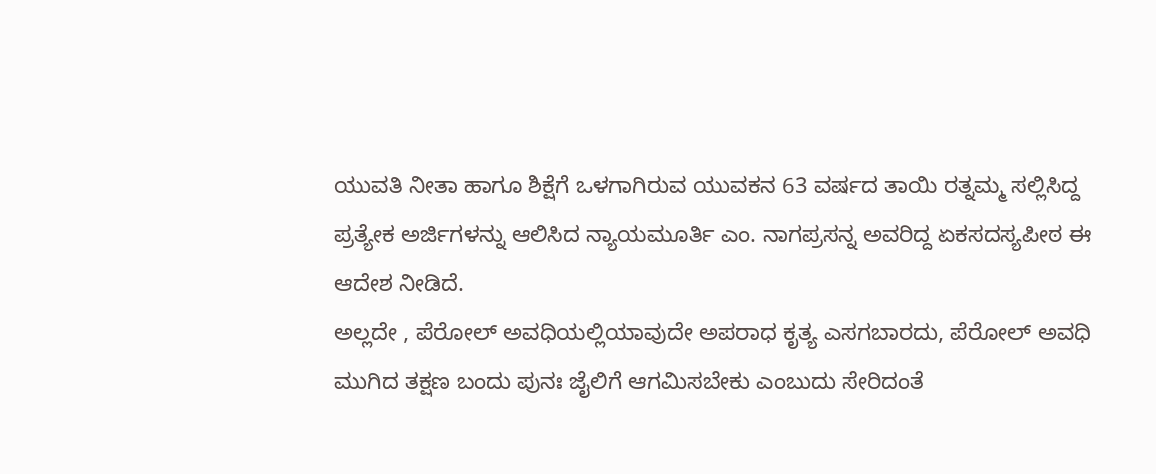ಯುವತಿ ನೀತಾ ಹಾಗೂ ಶಿಕ್ಷೆಗೆ ಒಳಗಾಗಿರುವ ಯುವಕನ 63 ವರ್ಷದ ತಾಯಿ ರತ್ನಮ್ಮ ಸಲ್ಲಿಸಿದ್ದ ಪ್ರತ್ಯೇಕ ಅರ್ಜಿಗಳನ್ನು ಆಲಿಸಿದ ನ್ಯಾಯಮೂರ್ತಿ ಎಂ. ನಾಗಪ್ರಸನ್ನ ಅವರಿದ್ದ ಏಕಸದಸ್ಯಪೀಠ ಈ ಆದೇಶ ನೀಡಿದೆ.
ಅಲ್ಲದೇ , ಪೆರೋಲ್ ಅವಧಿಯಲ್ಲಿಯಾವುದೇ ಅಪರಾಧ ಕೃತ್ಯ ಎಸಗಬಾರದು, ಪೆರೋಲ್ ಅವಧಿ ಮುಗಿದ ತಕ್ಷಣ ಬಂದು ಪುನಃ ಜೈಲಿಗೆ ಆಗಮಿಸಬೇಕು ಎಂಬುದು ಸೇರಿದಂತೆ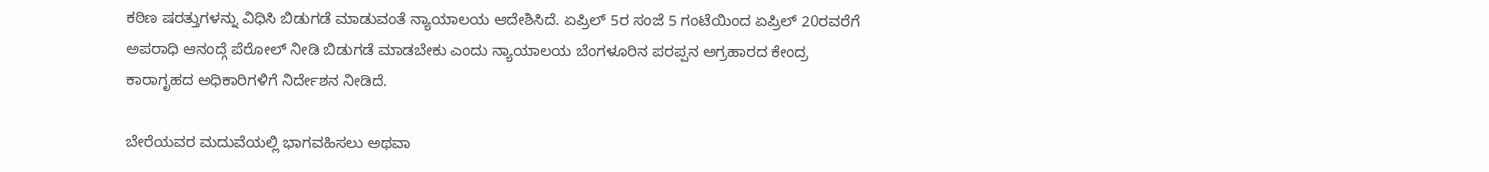ಕಠಿಣ ಷರತ್ತುಗಳನ್ನು ವಿಧಿಸಿ ಬಿಡುಗಡೆ ಮಾಡುವಂತೆ ನ್ಯಾಯಾಲಯ ಆದೇಶಿಸಿದೆ. ಏಪ್ರಿಲ್ 5ರ ಸಂಜೆ 5 ಗಂಟೆಯಿಂದ ಏಪ್ರಿಲ್ 20ರವರೆಗೆ ಅಪರಾಧಿ ಆನಂದ್ಗೆ ಪೆರೋಲ್ ನೀಡಿ ಬಿಡುಗಡೆ ಮಾಡಬೇಕು ಎಂದು ನ್ಯಾಯಾಲಯ ಬೆಂಗಳೂರಿನ ಪರಪ್ಪನ ಅಗ್ರಹಾರದ ಕೇಂದ್ರ ಕಾರಾಗೃಹದ ಅಧಿಕಾರಿಗಳಿಗೆ ನಿರ್ದೇಶನ ನೀಡಿದೆ.

ಬೇರೆಯವರ ಮದುವೆಯಲ್ಲಿ ಭಾಗವಹಿಸಲು ಅಥವಾ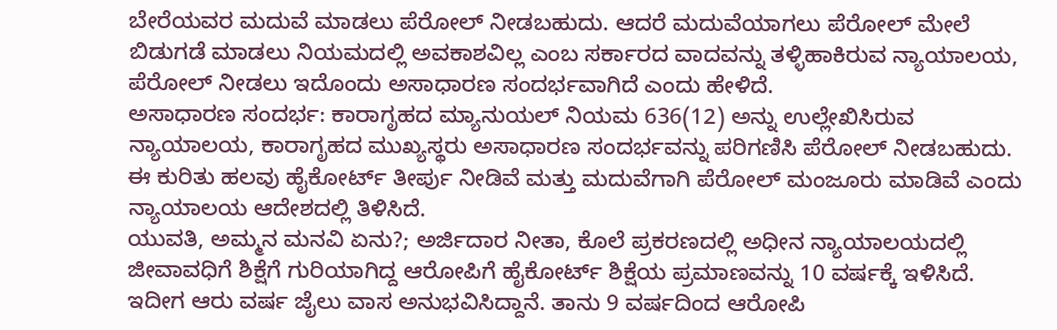ಬೇರೆಯವರ ಮದುವೆ ಮಾಡಲು ಪೆರೋಲ್ ನೀಡಬಹುದು. ಆದರೆ ಮದುವೆಯಾಗಲು ಪೆರೋಲ್ ಮೇಲೆ ಬಿಡುಗಡೆ ಮಾಡಲು ನಿಯಮದಲ್ಲಿ ಅವಕಾಶವಿಲ್ಲ ಎಂಬ ಸರ್ಕಾರದ ವಾದವನ್ನು ತಳ್ಳಿಹಾಕಿರುವ ನ್ಯಾಯಾಲಯ, ಪೆರೋಲ್ ನೀಡಲು ಇದೊಂದು ಅಸಾಧಾರಣ ಸಂದರ್ಭವಾಗಿದೆ ಎಂದು ಹೇಳಿದೆ.
ಅಸಾಧಾರಣ ಸಂದರ್ಭ: ಕಾರಾಗೃಹದ ಮ್ಯಾನುಯಲ್ ನಿಯಮ 636(12) ಅನ್ನು ಉಲ್ಲೇಖಿಸಿರುವ ನ್ಯಾಯಾಲಯ, ಕಾರಾಗೃಹದ ಮುಖ್ಯಸ್ಥರು ಅಸಾಧಾರಣ ಸಂದರ್ಭವನ್ನು ಪರಿಗಣಿಸಿ ಪೆರೋಲ್ ನೀಡಬಹುದು. ಈ ಕುರಿತು ಹಲವು ಹೈಕೋರ್ಟ್ ತೀರ್ಪು ನೀಡಿವೆ ಮತ್ತು ಮದುವೆಗಾಗಿ ಪೆರೋಲ್ ಮಂಜೂರು ಮಾಡಿವೆ ಎಂದು ನ್ಯಾಯಾಲಯ ಆದೇಶದಲ್ಲಿ ತಿಳಿಸಿದೆ.
ಯುವತಿ, ಅಮ್ಮನ ಮನವಿ ಏನು?; ಅರ್ಜಿದಾರ ನೀತಾ, ಕೊಲೆ ಪ್ರಕರಣದಲ್ಲಿ ಅಧೀನ ನ್ಯಾಯಾಲಯದಲ್ಲಿ ಜೀವಾವಧಿಗೆ ಶಿಕ್ಷೆಗೆ ಗುರಿಯಾಗಿದ್ದ ಆರೋಪಿಗೆ ಹೈಕೋರ್ಟ್ ಶಿಕ್ಷೆಯ ಪ್ರಮಾಣವನ್ನು 10 ವರ್ಷಕ್ಕೆ ಇಳಿಸಿದೆ. ಇದೀಗ ಆರು ವರ್ಷ ಜೈಲು ವಾಸ ಅನುಭವಿಸಿದ್ದಾನೆ. ತಾನು 9 ವರ್ಷದಿಂದ ಆರೋಪಿ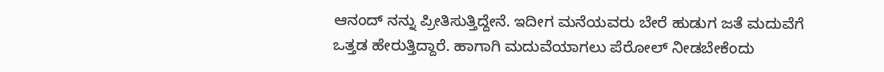ಆನಂದ್ ನನ್ನು ಪ್ರೀತಿಸುತ್ತಿದ್ದೇನೆ. ಇದೀಗ ಮನೆಯವರು ಬೇರೆ ಹುಡುಗ ಜತೆ ಮದುವೆಗೆ ಒತ್ತಡ ಹೇರುತ್ತಿದ್ದಾರೆ. ಹಾಗಾಗಿ ಮದುವೆಯಾಗಲು ಪೆರೋಲ್ ನೀಡಬೇಕೆಂದು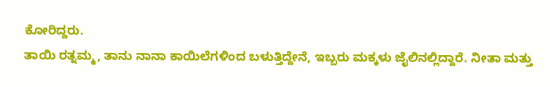ಕೋರಿದ್ದರು.
ತಾಯಿ ರತ್ನಮ್ಮ, ತಾನು ನಾನಾ ಕಾಯಿಲೆಗಳಿಂದ ಬಳುತ್ತಿದ್ದೇನೆ, ಇಬ್ಬರು ಮಕ್ಕಳು ಜೈಲಿನಲ್ಲಿದ್ದಾರೆ. ನೀತಾ ಮತ್ತು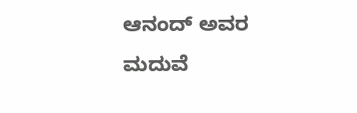ಆನಂದ್ ಅವರ ಮದುವೆ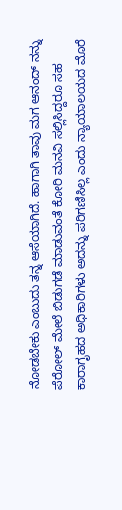ನೋಡಬೇಕು ಎಂಬುದು ತನ್ನ ಆಸೆಯಾಗಿದೆ. ಹಾಗಾಗಿ ತಾವು ಮಗ ಆನಂದ್ ನನ್ನು ಪೆರೋಲ್ ಮೇಲೆ ಬಿಡುಗಡೆ ಮಾಡುವಂತೆ ಕೋರಿ ಮನವಿ ಸಲ್ಲಿಸಿದ್ದರೂ ಸಹ ಕಾರಾಗೃಹದ ಅಧಿಕಾರಿಗಳು ಅದನ್ನು ಪರಿಗಣಿಸಿಲ್ಲ ಎಂದು ನ್ಯಾಯಾಲಯದ ಮೊರೆ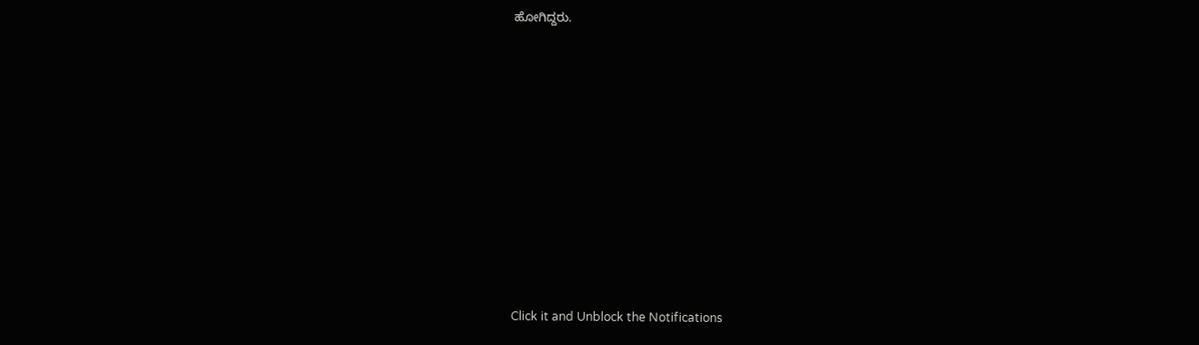ಹೋಗಿದ್ದರು.












Click it and Unblock the Notifications